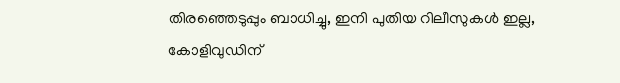തിരഞ്ഞെടുപ്പും ബാധിച്ചു, ഇനി പുതിയ റിലീസുകള്‍ ഇല്ല, കോളിവുഡിന്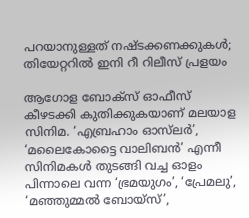പറയാനുള്ളത് നഷ്ടക്കണക്കുകള്‍; തിയേറ്ററില്‍ ഇനി റീ റിലീസ് പ്രളയം

ആഗോള ബോക്‌സ് ഓഫീസ് കീഴടക്കി കുതിക്കുകയാണ് മലയാള സിനിമ. ‘എബ്രഹാം ഓസ്‌ലര്‍’, ‘മലൈകോട്ടൈ വാലിബന്‍’ എന്നീ സിനിമകള്‍ തുടങ്ങി വച്ച ഓളം പിന്നാലെ വന്ന ‘ഭ്രമയുഗം’, ‘പ്രേമലു’, ‘മഞ്ഞുമ്മല്‍ ബോയ്‌സ്’,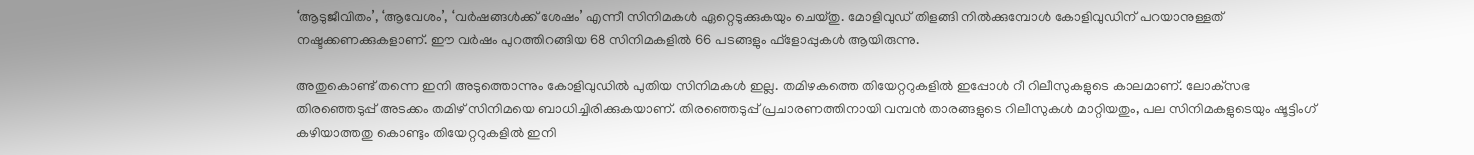‘ആടുജീവിതം’, ‘ആവേശം’, ‘വര്‍ഷങ്ങള്‍ക്ക് ശേഷം’ എന്നീ സിനിമകള്‍ ഏറ്റെടുക്കുകയും ചെയ്തു. മോളിവുഡ് തിളങ്ങി നില്‍ക്കുമ്പോള്‍ കോളിവുഡിന് പറയാനുള്ളത് നഷ്ടക്കണക്കുകളാണ്. ഈ വര്‍ഷം പുറത്തിറങ്ങിയ 68 സിനിമകളില്‍ 66 പടങ്ങളും ഫ്‌ളോപ്പുകള്‍ ആയിരുന്നു.

അതുകൊണ്ട് തന്നെ ഇനി അടുത്തൊന്നും കോളിവുഡില്‍ പുതിയ സിനിമകള്‍ ഇല്ല. തമിഴകത്തെ തിയേറ്ററുകളില്‍ ഇപ്പോള്‍ റീ റിലീസുകളുടെ കാലമാണ്. ലോക്‌സഭ തിരഞ്ഞെടുപ്പ് അടക്കം തമിഴ് സിനിമയെ ബാധിച്ചിരിക്കുകയാണ്. തിരഞ്ഞെടുപ്പ് പ്രചാരണത്തിനായി വമ്പന്‍ താരങ്ങളുടെ റിലീസുകള്‍ മാറ്റിയതും, പല സിനിമകളുടെയും ഷൂട്ടിംഗ് കഴിയാത്തതു കൊണ്ടും തിയേറ്ററുകളില്‍ ഇനി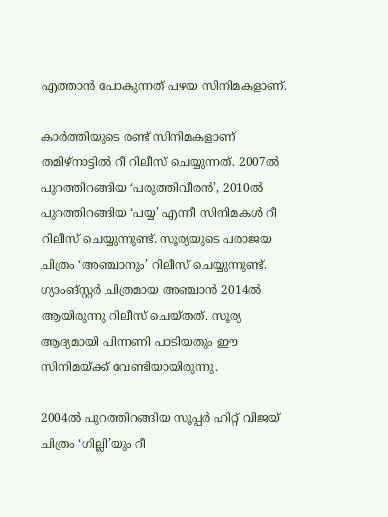എത്താന്‍ പോകുന്നത് പഴയ സിനിമകളാണ്.

കാര്‍ത്തിയുടെ രണ്ട് സിനിമകളാണ് തമിഴ്‌നാട്ടില്‍ റീ റിലീസ് ചെയ്യുന്നത്. 2007ല്‍ പുറത്തിറങ്ങിയ ‘പരുത്തിവീരന്‍’, 2010ല്‍ പുറത്തിറങ്ങിയ ‘പയ്യ’ എന്നീ സിനിമകള്‍ റീ റിലീസ് ചെയ്യുന്നുണ്ട്. സൂര്യയുടെ പരാജയ ചിത്രം ‘അഞ്ചാനും’ റിലീസ് ചെയ്യുന്നുണ്ട്. ഗ്യാംങ്സ്റ്റര്‍ ചിത്രമായ അഞ്ചാന്‍ 2014ല്‍ ആയിരുന്നു റിലീസ് ചെയ്തത്. സൂര്യ ആദ്യമായി പിന്നണി പാടിയതും ഈ സിനിമയ്ക്ക് വേണ്ടിയായിരുന്നു.

2004ല്‍ പുറത്തിറങ്ങിയ സൂപ്പര്‍ ഹിറ്റ് വിജയ് ചിത്രം ‘ഗില്ലി’യും റീ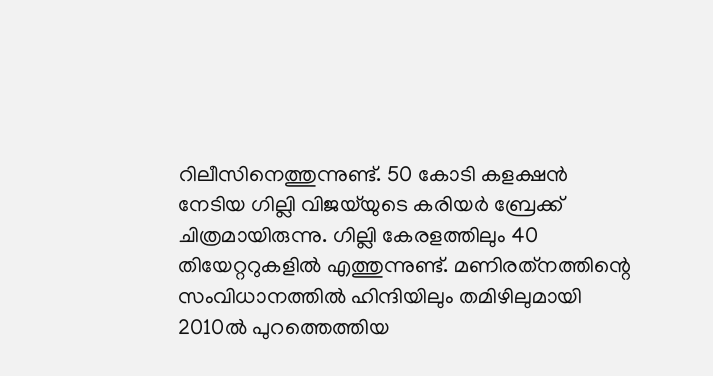റിലീസിനെത്തുന്നുണ്ട്. 50 കോടി കളക്ഷന്‍ നേടിയ ഗില്ലി വിജയ്‌യുടെ കരിയര്‍ ബ്രേക്ക് ചിത്രമായിരുന്നു. ഗില്ലി കേരളത്തിലും 40 തിയേറ്ററുകളില്‍ എത്തുന്നുണ്ട്. മണിരത്‌നത്തിന്റെ സംവിധാനത്തില്‍ ഹിന്ദിയിലും തമിഴിലുമായി 2010ല്‍ പുറത്തെത്തിയ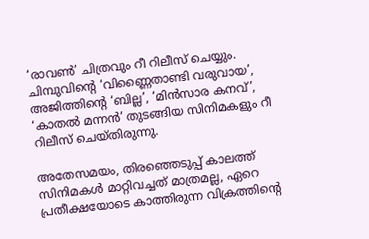‘രാവണ്‍’ ചിത്രവും റീ റിലീസ് ചെയ്യും. ചിമ്പുവിന്റെ ‘വിണ്ണൈതാണ്ടി വരുവായ’, അജിത്തിന്റെ ‘ബില്ല’, ‘മിന്‍സാര കനവ്’, ‘കാതല്‍ മന്നന്‍’ തുടങ്ങിയ സിനിമകളും റീ റിലീസ് ചെയ്തിരുന്നു.

അതേസമയം, തിരഞ്ഞെടുപ്പ് കാലത്ത് സിനിമകള്‍ മാറ്റിവച്ചത് മാത്രമല്ല, ഏറെ പ്രതീക്ഷയോടെ കാത്തിരുന്ന വിക്രത്തിന്റെ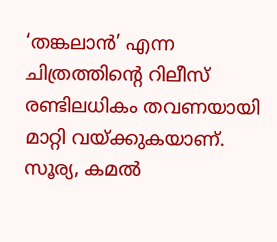‘തങ്കലാന്‍’ എന്ന ചിത്രത്തിന്റെ റിലീസ് രണ്ടിലധികം തവണയായി മാറ്റി വയ്ക്കുകയാണ്. സൂര്യ, കമല്‍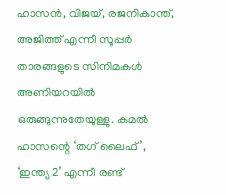ഹാസന്‍, വിജയ്, രജനികാന്ത്, അജിത്ത് എന്നീ സൂപ്പര്‍ താരങ്ങളുടെ സിനിമകള്‍ അണിയറയില്‍ ഒരുങ്ങുന്നുതേയുള്ളു. കമല്‍ ഹാസന്റെ ‘തഗ് ലൈഫ്’, ‘ഇന്ത്യ 2’ എന്നീ രണ്ട്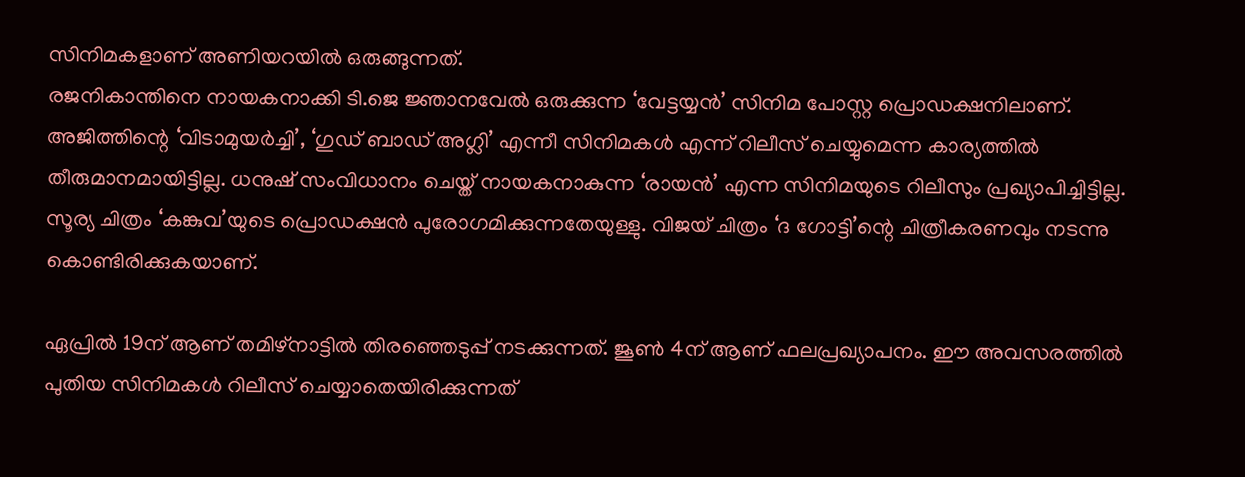സിനിമകളാണ് അണിയറയില്‍ ഒരുങ്ങുന്നത്.
രജനികാന്തിനെ നായകനാക്കി ടി.ജെ ജ്ഞാനവേല്‍ ഒരുക്കുന്ന ‘വേട്ടയ്യന്‍’ സിനിമ പോസ്റ്റ പ്രൊഡക്ഷനിലാണ്. അജിത്തിന്റെ ‘വിടാമുയര്‍ച്ചി’, ‘ഗുഡ് ബാഡ് അഗ്ലി’ എന്നീ സിനിമകള്‍ എന്ന് റിലീസ് ചെയ്യുമെന്ന കാര്യത്തില്‍ തീരുമാനമായിട്ടില്ല. ധനുഷ് സംവിധാനം ചെയ്ത് നായകനാകുന്ന ‘രായന്‍’ എന്ന സിനിമയുടെ റിലീസും പ്രഖ്യാപിച്ചിട്ടില്ല. സൂര്യ ചിത്രം ‘കങ്കുവ’യുടെ പ്രൊഡക്ഷന്‍ പുരോഗമിക്കുന്നതേയുള്ളു. വിജയ് ചിത്രം ‘ദ ഗോട്ടി’ന്റെ ചിത്രീകരണവും നടന്നു കൊണ്ടിരിക്കുകയാണ്.

ഏപ്രില്‍ 19ന് ആണ് തമിഴ്‌നാട്ടില്‍ തിരഞ്ഞെടുപ്പ് നടക്കുന്നത്. ജൂണ്‍ 4ന് ആണ് ഫലപ്രഖ്യാപനം. ഈ അവസരത്തില്‍ പുതിയ സിനിമകള്‍ റിലീസ് ചെയ്യാതെയിരിക്കുന്നത്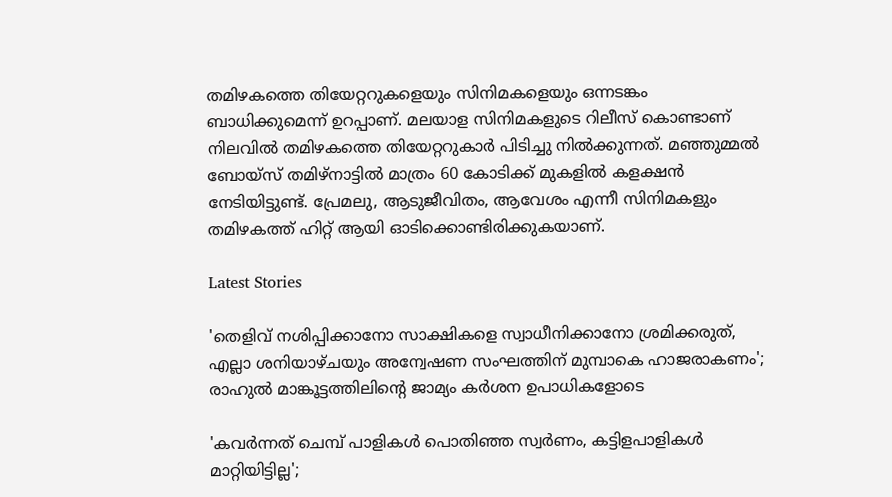തമിഴകത്തെ തിയേറ്ററുകളെയും സിനിമകളെയും ഒന്നടങ്കം ബാധിക്കുമെന്ന് ഉറപ്പാണ്. മലയാള സിനിമകളുടെ റിലീസ് കൊണ്ടാണ് നിലവില്‍ തമിഴകത്തെ തിയേറ്ററുകാര്‍ പിടിച്ചു നില്‍ക്കുന്നത്. മഞ്ഞുമ്മല്‍ ബോയ്‌സ് തമിഴ്‌നാട്ടില്‍ മാത്രം 60 കോടിക്ക് മുകളില്‍ കളക്ഷന്‍ നേടിയിട്ടുണ്ട്. പ്രേമലു, ആടുജീവിതം, ആവേശം എന്നീ സിനിമകളും തമിഴകത്ത് ഹിറ്റ് ആയി ഓടിക്കൊണ്ടിരിക്കുകയാണ്.

Latest Stories

'തെളിവ് നശിപ്പിക്കാനോ സാക്ഷികളെ സ്വാധീനിക്കാനോ ശ്രമിക്കരുത്, എല്ലാ ശനിയാഴ്ചയും അന്വേഷണ സംഘത്തിന് മുമ്പാകെ ഹാജരാകണം'; രാഹുൽ മാങ്കൂട്ടത്തിലിന്റെ ജാമ്യം കർശന ഉപാധികളോടെ

'കവർന്നത് ചെമ്പ് പാളികൾ പൊതിഞ്ഞ സ്വർണം, കട്ടിളപാളികൾ മാറ്റിയിട്ടില്ല';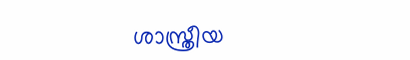ശാസ്ത്രീയ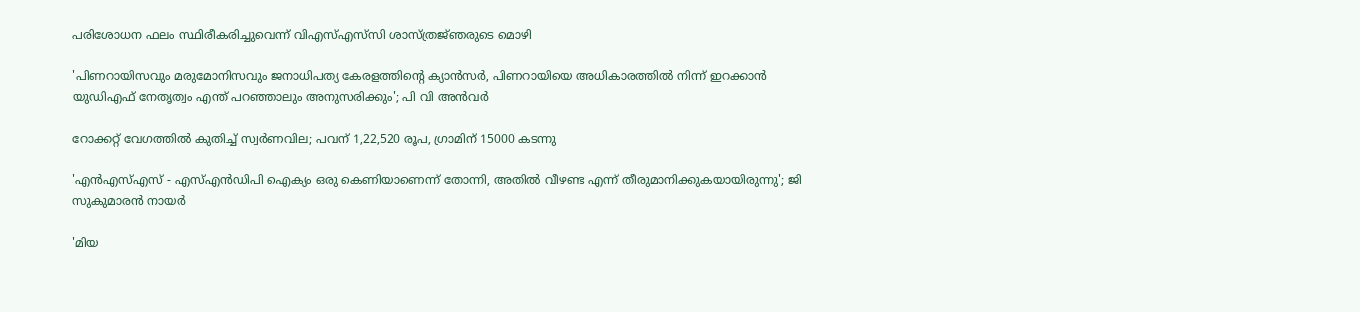പരിശോധന ഫലം സ്ഥിരീകരിച്ചുവെന്ന് വിഎസ്എസ്‍സി ശാസ്ത്രജ്‌ഞരുടെ മൊഴി

'പിണറായിസവും മരുമോനിസവും ജനാധിപത്യ കേരളത്തിന്റെ ക്യാൻസർ, പിണറായിയെ അധികാരത്തിൽ നിന്ന് ഇറക്കാൻ യുഡിഎഫ് നേതൃത്വം എന്ത്‌ പറഞ്ഞാലും അനുസരിക്കും'; പി വി അൻവർ

റോക്കറ്റ് വേഗത്തിൽ കുതിച്ച് സ്വർണവില; പവന് 1,22,520 രൂപ, ഗ്രാമിന് 15000 കടന്നു

'എന്‍എസ്എസ് - എസ്എന്‍ഡിപി ഐക്യം ഒരു കെണിയാണെന്ന് തോന്നി, അതിൽ വീഴണ്ട എന്ന് തീരുമാനിക്കുകയായിരുന്നു'; ജി സുകുമാരൻ നായർ

'മിയ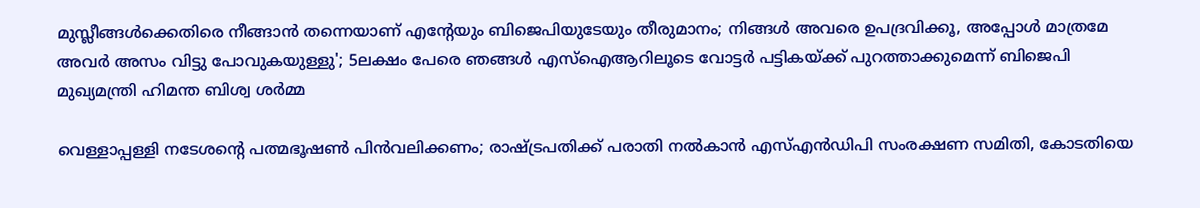മുസ്ലീങ്ങള്‍ക്കെതിരെ നീങ്ങാന്‍ തന്നെയാണ് എന്റേയും ബിജെപിയുടേയും തീരുമാനം; നിങ്ങള്‍ അവരെ ഉപദ്രവിക്കൂ, അപ്പോള്‍ മാത്രമേ അവര്‍ അസം വിട്ടു പോവുകയുള്ളു'; 5ലക്ഷം പേരെ ഞങ്ങള്‍ എസ്‌ഐആറിലൂടെ വോട്ടര്‍ പട്ടികയ്ക്ക് പുറത്താക്കുമെന്ന് ബിജെപി മുഖ്യമന്ത്രി ഹിമന്ത ബിശ്വ ശര്‍മ്മ

വെള്ളാപ്പള്ളി നടേശന്റെ പത്മഭൂഷൺ പിൻവലിക്കണം; രാഷ്ട്രപതിക്ക് പരാതി നൽകാൻ എസ്എൻഡിപി സംരക്ഷണ സമിതി, കോടതിയെ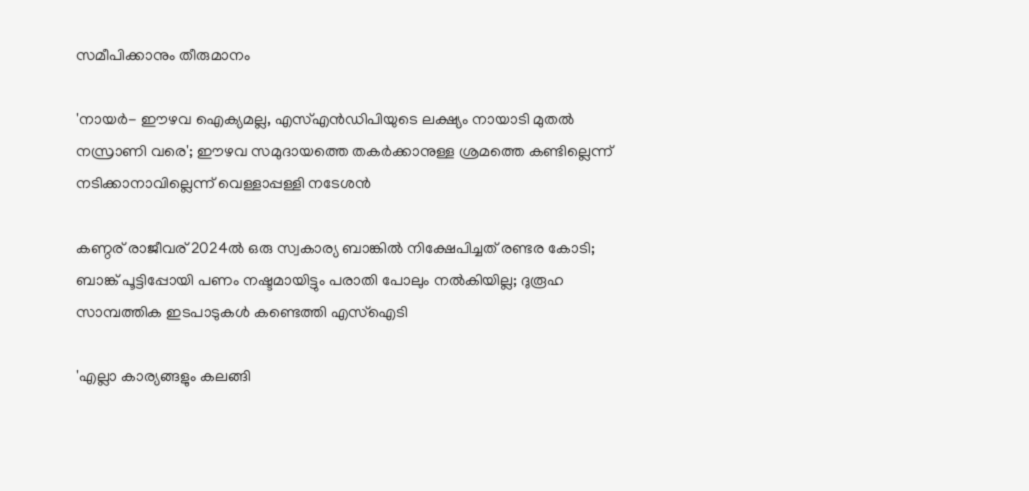സമീപിക്കാനും തീരുമാനം

'നായർ- ഈഴവ ഐക്യമല്ല, എസ്എൻഡിപിയുടെ ലക്ഷ്യം നായാടി മുതൽ നസ്രാണി വരെ'; ഈഴവ സമുദായത്തെ തകർക്കാനുള്ള ശ്രമത്തെ കണ്ടില്ലെന്ന് നടിക്കാനാവില്ലെന്ന് വെള്ളാപ്പള്ളി നടേശൻ

കണ്ഠര് രാജീവര് 2024ല്‍ ഒരു സ്വകാര്യ ബാങ്കില്‍ നിക്ഷേപിച്ചത് രണ്ടര കോടി; ബാങ്ക് പൂട്ടിപ്പോയി പണം നഷ്ടമായിട്ടും പരാതി പോലും നല്‍കിയില്ല; ദുരൂഹ സാമ്പത്തിക ഇടപാടുകള്‍ കണ്ടെത്തി എസ്‌ഐടി

'എല്ലാ കാര്യങ്ങളും കലങ്ങി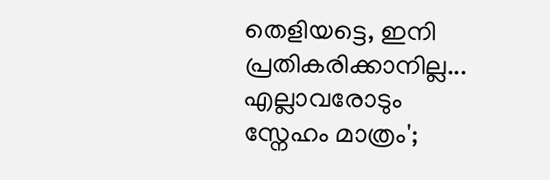തെളിയട്ടെ, ഇനി പ്രതികരിക്കാനില്ല... എല്ലാവരോടും സ്നേഹം മാത്രം';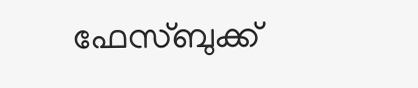ഫേസ്ബുക്ക്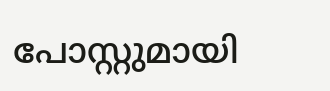പോസ്റ്റുമായി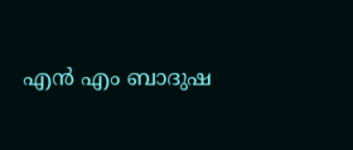എൻ എം ബാദുഷ